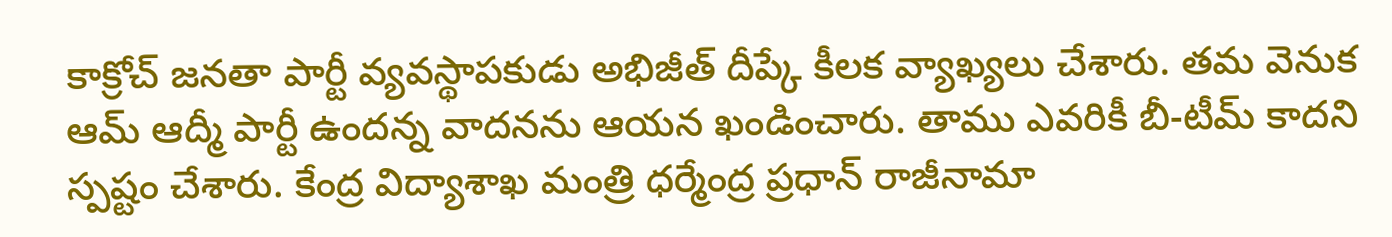కాక్రోచ్ జనతా పార్టీ వ్యవస్థాపకుడు అభిజీత్ దీప్కే కీలక వ్యాఖ్యలు చేశారు. తమ వెనుక ఆమ్ ఆద్మీ పార్టీ ఉందన్న వాదనను ఆయన ఖండించారు. తాము ఎవరికీ బీ-టీమ్ కాదని స్పష్టం చేశారు. కేంద్ర విద్యాశాఖ మంత్రి ధర్మేంద్ర ప్రధాన్ రాజీనామా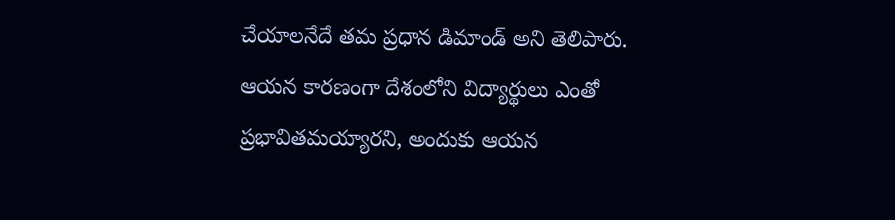చేయాలనేదే తమ ప్రధాన డిమాండ్ అని తెలిపారు. ఆయన కారణంగా దేశంలోని విద్యార్థులు ఎంతో ప్రభావితమయ్యారని, అందుకు ఆయన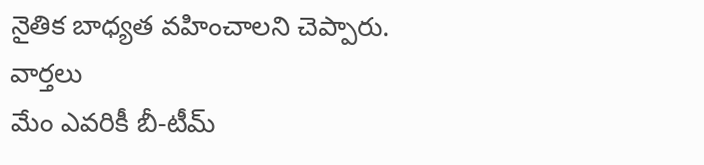నైతిక బాధ్యత వహించాలని చెప్పారు.
వార్తలు
మేం ఎవరికీ బీ-టీమ్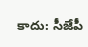కాదు: సీజేపీ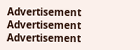Advertisement
Advertisement
Advertisement